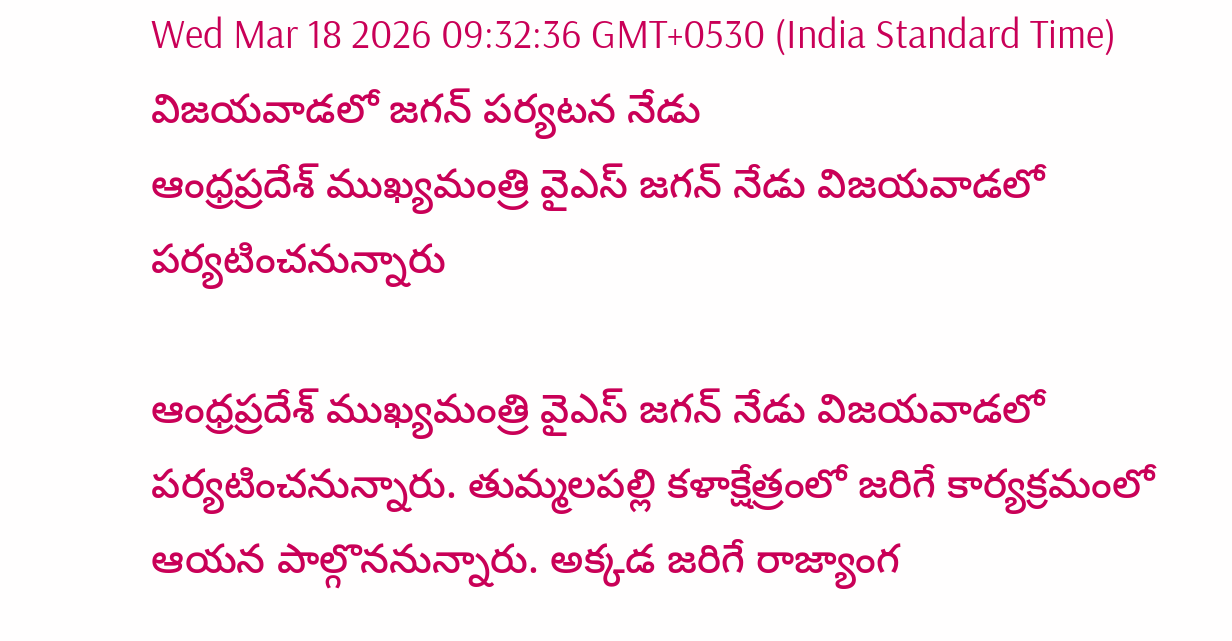Wed Mar 18 2026 09:32:36 GMT+0530 (India Standard Time)
విజయవాడలో జగన్ పర్యటన నేడు
ఆంధ్రప్రదేశ్ ముఖ్యమంత్రి వైఎస్ జగన్ నేడు విజయవాడలో పర్యటించనున్నారు

ఆంధ్రప్రదేశ్ ముఖ్యమంత్రి వైఎస్ జగన్ నేడు విజయవాడలో పర్యటించనున్నారు. తుమ్మలపల్లి కళాక్షేత్రంలో జరిగే కార్యక్రమంలో ఆయన పాల్గొననున్నారు. అక్కడ జరిగే రాజ్యాంగ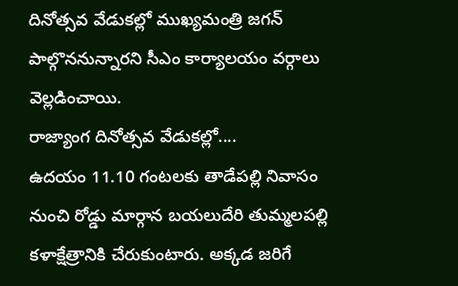దినోత్సవ వేడుకల్లో ముఖ్యమంత్రి జగన్ పాల్గొననున్నారని సీఎం కార్యాలయం వర్గాలు వెల్లడించాయి.
రాజ్యాంగ దినోత్సవ వేడుకల్లో....
ఉదయం 11.10 గంటలకు తాడేపల్లి నివాసం నుంచి రోడ్డు మార్గాన బయలుదేరి తుమ్మలపల్లి కళాక్షేత్రానికి చేరుకుంటారు. అక్కడ జరిగే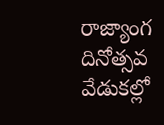రాజ్యాంగ దినోత్సవ వేడుకల్లో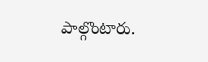పాల్గొంటారు.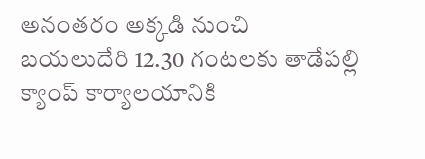అనంతరం అక్కడి నుంచి బయలుదేరి 12.30 గంటలకు తాడేపల్లి క్యాంప్ కార్యాలయానికి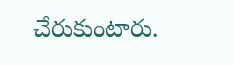చేరుకుంటారు.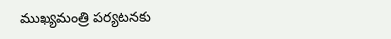ముఖ్యమంత్రి పర్యటనకు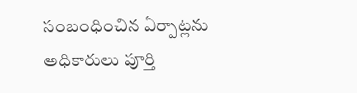సంబంధించిన ఏర్పాట్లను అధికారులు పూర్తి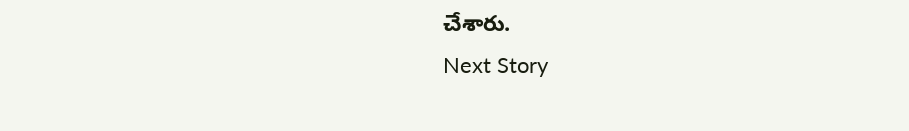చేశారు.
Next Story